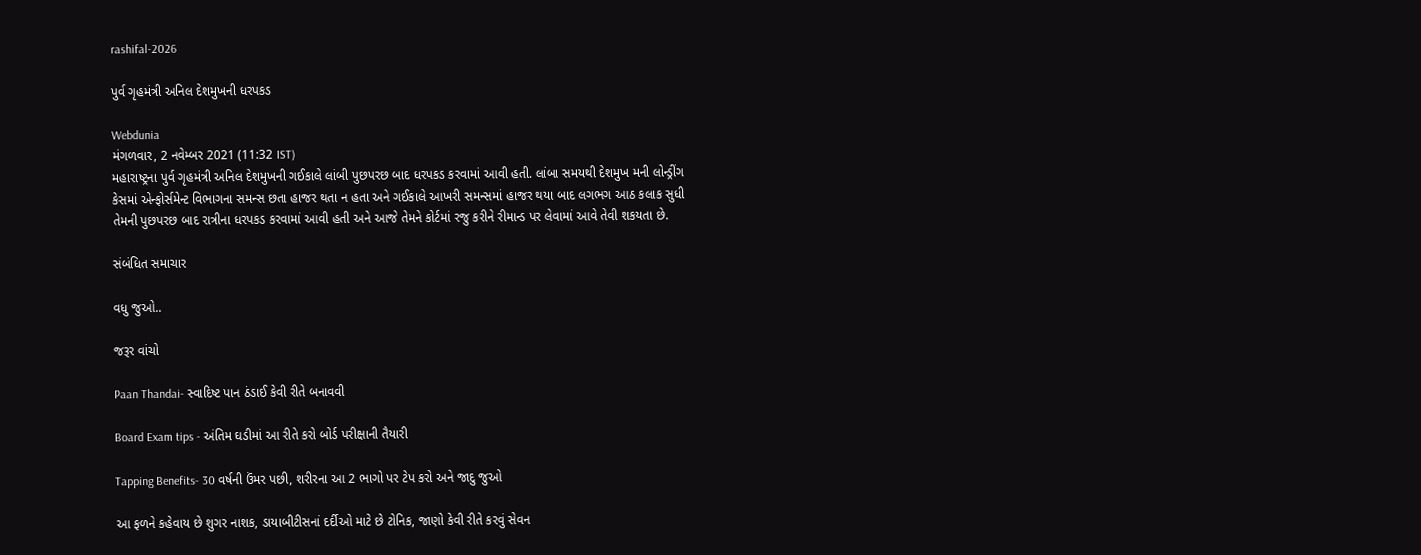rashifal-2026

પુર્વ ગૃહમંત્રી અનિલ દેશમુખની ધરપકડ

Webdunia
મંગળવાર, 2 નવેમ્બર 2021 (11:32 IST)
મહારાષ્ટ્રના પુર્વ ગૃહમંત્રી અનિલ દેશમુખની ગઈકાલે લાંબી પુછપરછ બાદ ધરપકડ કરવામાં આવી હતી. લાંબા સમયથી દેશમુખ મની લોન્ડ્રીંગ કેસમાં એન્ફોર્સમેન્ટ વિભાગના સમન્સ છતા હાજર થતા ન હતા અને ગઈકાલે આખરી સમન્સમાં હાજર થયા બાદ લગભગ આઠ કલાક સુધી તેમની પુછપરછ બાદ રાત્રીના ધરપકડ કરવામાં આવી હતી અને આજે તેમને કોર્ટમાં રજુ કરીને રીમાન્ડ પર લેવામાં આવે તેવી શકયતા છે.

સંબંધિત સમાચાર

વધુ જુઓ..

જરૂર વાંચો

Paan Thandai- સ્વાદિષ્ટ પાન ઠંડાઈ કેવી રીતે બનાવવી

Board Exam tips - અંતિમ ઘડીમાં આ રીતે કરો બોર્ડ પરીક્ષાની તૈયારી

Tapping Benefits- 30 વર્ષની ઉંમર પછી, શરીરના આ 2 ભાગો પર ટેપ કરો અને જાદુ જુઓ

આ ફળને કહેવાય છે શુગર નાશક, ડાયાબીટીસનાં દર્દીઓ માટે છે ટોનિક, જાણો કેવી રીતે કરવું સેવન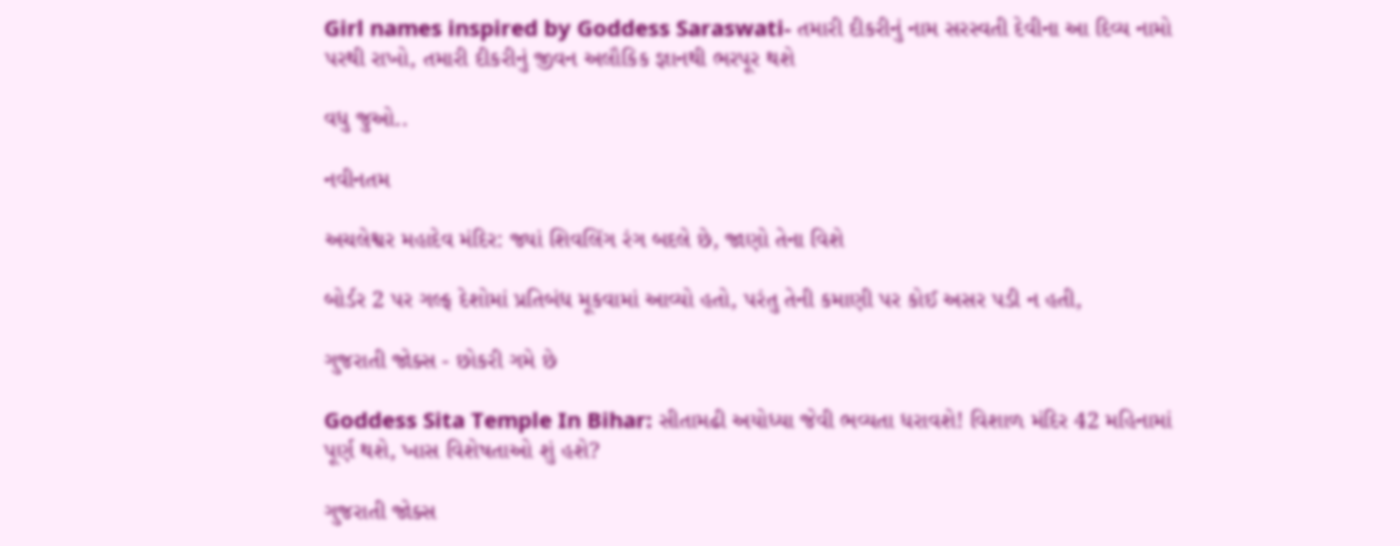Girl names inspired by Goddess Saraswati- તમારી દીકરીનું નામ સરસ્વતી દેવીના આ દિવ્ય નામો પરથી રાખો, તમારી દીકરીનું જીવન અલૌકિક જ્ઞાનથી ભરપૂર થશે

વધુ જુઓ..

નવીનતમ

અચલેશ્વર મહાદેવ મંદિર: જ્યાં શિવલિંગ રંગ બદલે છે, જાણો તેના વિશે

બોર્ડર 2 પર ગલ્ફ દેશોમાં પ્રતિબંધ મૂકવામાં આવ્યો હતો, પરંતુ તેની કમાણી પર કોઈ અસર પડી ન હતી,

ગુજરાતી જોક્સ - છોકરી ગમે છે

Goddess Sita Temple In Bihar: સીતામઢી અયોધ્યા જેવી ભવ્યતા ધરાવશે! વિશાળ મંદિર 42 મહિનામાં પૂર્ણ થશે, ખાસ વિશેષતાઓ શું હશે?

ગુજરાતી જોક્સ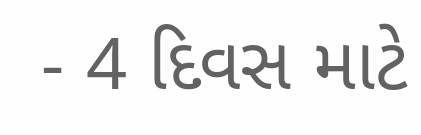- 4 દિવસ માટે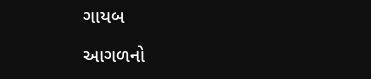ગાયબ

આગળનો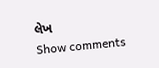લેખ
Show comments